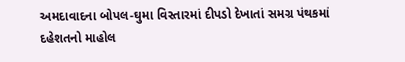અમદાવાદના બોપલ-ઘુમા વિસ્તારમાં દીપડો દેખાતાં સમગ્ર પંથકમાં દહેશતનો માહોલ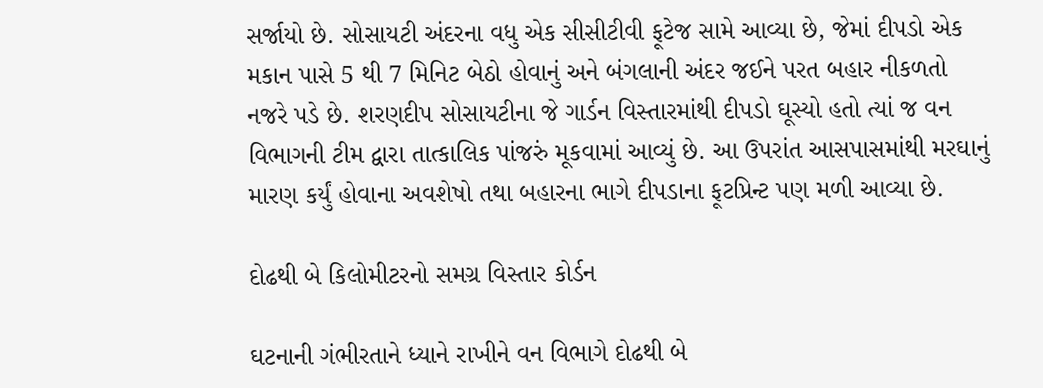સર્જાયો છે. સોસાયટી અંદરના વધુ એક સીસીટીવી ફૂટેજ સામે આવ્યા છે, જેમાં દીપડો એક મકાન પાસે 5 થી 7 મિનિટ બેઠો હોવાનું અને બંગલાની અંદર જઈને પરત બહાર નીકળતો નજરે પડે છે. શરણદીપ સોસાયટીના જે ગાર્ડન વિસ્તારમાંથી દીપડો ઘૂસ્યો હતો ત્યાં જ વન વિભાગની ટીમ દ્વારા તાત્કાલિક પાંજરું મૂકવામાં આવ્યું છે. આ ઉપરાંત આસપાસમાંથી મરઘાનું મારણ કર્યું હોવાના અવશેષો તથા બહારના ભાગે દીપડાના ફૂટપ્રિન્ટ પણ મળી આવ્યા છે.

દોઢથી બે કિલોમીટરનો સમગ્ર વિસ્તાર કોર્ડન

ઘટનાની ગંભીરતાને ધ્યાને રાખીને વન વિભાગે દોઢથી બે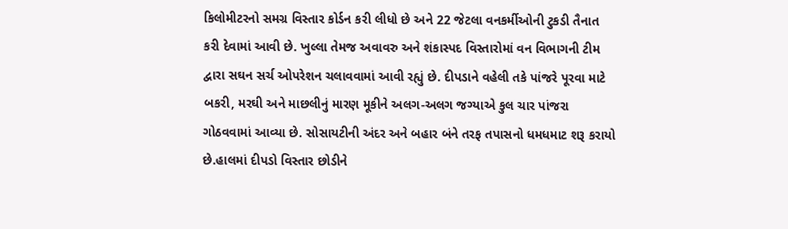કિલોમીટરનો સમગ્ર વિસ્તાર કોર્ડન કરી લીધો છે અને 22 જેટલા વનકર્મીઓની ટુકડી તૈનાત કરી દેવામાં આવી છે. ખુલ્લા તેમજ અવાવરુ અને શંકાસ્પદ વિસ્તારોમાં વન વિભાગની ટીમ દ્વારા સઘન સર્ચ ઓપરેશન ચલાવવામાં આવી રહ્યું છે. દીપડાને વહેલી તકે પાંજરે પૂરવા માટે બકરી, મરઘી અને માછલીનું મારણ મૂકીને અલગ-અલગ જગ્યાએ કુલ ચાર પાંજરા ગોઠવવામાં આવ્યા છે. સોસાયટીની અંદર અને બહાર બંને તરફ તપાસનો ધમધમાટ શરૂ કરાયો છે.હાલમાં દીપડો વિસ્તાર છોડીને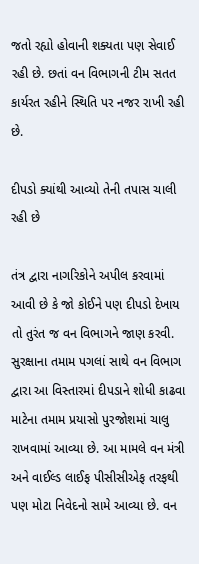જતો રહ્યો હોવાની શક્યતા પણ સેવાઈ રહી છે. છતાં વન વિભાગની ટીમ સતત કાર્યરત રહીને સ્થિતિ પર નજર રાખી રહી છે.

દીપડો ક્યાંથી આવ્યો તેની તપાસ ચાલી રહી છે

તંત્ર દ્વારા નાગરિકોને અપીલ કરવામાં આવી છે કે જો કોઈને પણ દીપડો દેખાય તો તુરંત જ વન વિભાગને જાણ કરવી. સુરક્ષાના તમામ પગલાં સાથે વન વિભાગ દ્વારા આ વિસ્તારમાં દીપડાને શોધી કાઢવા માટેના તમામ પ્રયાસો પુરજોશમાં ચાલુ રાખવામાં આવ્યા છે. આ મામલે વન મંત્રી અને વાઈલ્ડ લાઈફ પીસીસીએફ તરફથી પણ મોટા નિવેદનો સામે આવ્યા છે. વન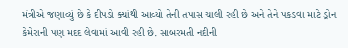મંત્રીએ જણાવ્યું છે કે દીપડો ક્યાંથી આવ્યો તેની તપાસ ચાલી રહી છે અને તેને પકડવા માટે ડ્રોન કેમેરાની પણ મદદ લેવામાં આવી રહી છે. સાબરમતી નદીની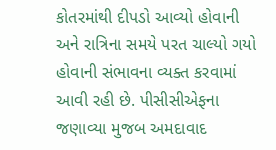કોતરમાંથી દીપડો આવ્યો હોવાની અને રાત્રિના સમયે પરત ચાલ્યો ગયો હોવાની સંભાવના વ્યક્ત કરવામાં આવી રહી છે. પીસીસીએફના જણાવ્યા મુજબ અમદાવાદ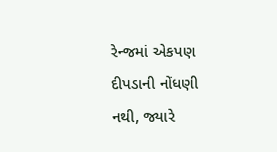રેન્જમાં એકપણ દીપડાની નોંધણી નથી, જ્યારે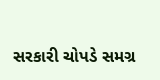સરકારી ચોપડે સમગ્ર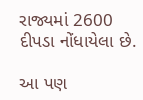રાજ્યમાં 2600 દીપડા નોંધાયેલા છે.

આ પણ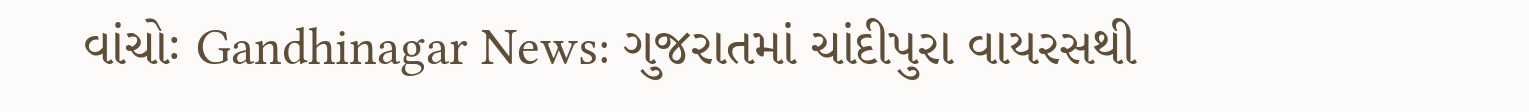વાંચોઃ Gandhinagar News: ગુજરાતમાં ચાંદીપુરા વાયરસથી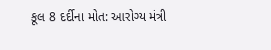કૂલ 8 દર્દીના મોત: આરોગ્ય મંત્રી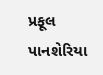પ્રફૂલ પાનશેરિયા